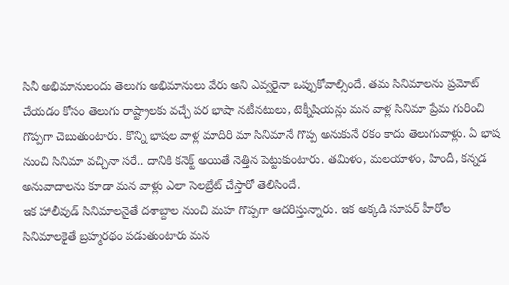సినీ అభిమానులందు తెలుగు అభిమానులు వేరు అని ఎవ్వరైనా ఒప్పుకోవాల్సిందే. తమ సినిమాలను ప్రమోట్ చేయడం కోసం తెలుగు రాష్ట్రాలకు వచ్చే పర భాషా నటీనటులు, టెక్నీషియన్లు మన వాళ్ల సినిమా ప్రేమ గురించి గొప్పగా చెబుతుంటారు. కొన్ని భాషల వాళ్ల మాదిరి మా సినిమానే గొప్ప అనుకునే రకం కాదు తెలుగువాళ్లు. ఏ భాష నుంచి సినిమా వచ్చినా సరే.. దానికి కనెక్ట్ అయితే నెత్తిన పెట్టుకుంటారు. తమిళం, మలయాళం, హిందీ, కన్నడ అనువాదాలను కూడా మన వాళ్లు ఎలా సెలబ్రేట్ చేస్తారో తెలిసిందే.
ఇక హాలీవుడ్ సినిమాలనైతే దశాబ్దాల నుంచి మహ గొప్పగా ఆదరిస్తున్నారు. ఇక అక్కడి సూపర్ హీరోల సినిమాలకైతే బ్రహ్మరథం పడుతుంటారు మన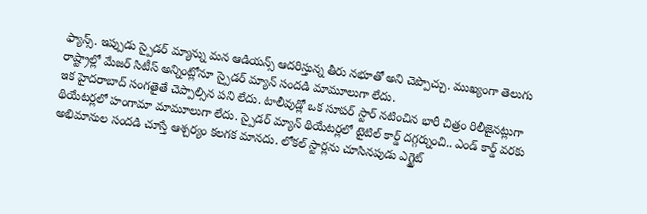ఫ్యాన్స్. ఇప్పుడు స్పైడర్ మ్యాన్ను మన ఆడియన్స్ ఆదరిస్తున్న తీరు నభూతో అని చెప్పొచ్చు. ముఖ్యంగా తెలుగు రాష్ట్రాల్లో మేజర్ సిటీస్ అన్నింట్లోనూ స్పైడర్ మ్యాన్ సందడి మామూలుగా లేదు.
ఇక హైదరాబాద్ సంగతైతే చెప్పాల్సిన పని లేదు. టాలీవుడ్లో ఒక సూపర్ స్టార్ నటించిన భారీ చిత్రం రిలీజైనట్లుగా థియేటర్లలో హంగామా మామూలుగా లేదు. స్పైడర్ మ్యాన్ థియేటర్లలో టైటిల్ కార్డ్ దగ్గర్నుంచి.. ఎండ్ కార్డ్ వరకు అభిమానుల సందడి చూస్తే ఆశ్చర్యం కలగక మానదు. లోకల్ స్టార్లను చూసినపుడు ఎగ్జైట్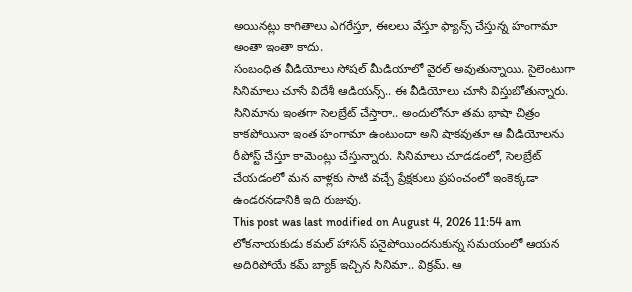అయినట్లు కాగితాలు ఎగరేస్తూ, ఈలలు వేస్తూ ఫ్యాన్స్ చేస్తున్న హంగామా అంతా ఇంతా కాదు.
సంబంధిత వీడియోలు సోషల్ మీడియాలో వైరల్ అవుతున్నాయి. సైలెంటుగా సినిమాలు చూసే విదేశీ ఆడియన్స్.. ఈ వీడియోలు చూసి విస్తుబోతున్నారు. సినిమాను ఇంతగా సెలబ్రేట్ చేస్తారా.. అందులోనూ తమ భాషా చిత్రం కాకపోయినా ఇంత హంగామా ఉంటుందా అని షాకవుతూ ఆ వీడియోలను రీపోస్ట్ చేస్తూ కామెంట్లు చేస్తున్నారు. సినిమాలు చూడడంలో, సెలబ్రేట్ చేయడంలో మన వాళ్లకు సాటి వచ్చే ప్రేక్షకులు ప్రపంచంలో ఇంకెక్కడా ఉండరనడానికి ఇది రుజువు.
This post was last modified on August 4, 2026 11:54 am
లోకనాయకుడు కమల్ హాసన్ పనైపోయిందనుకున్న సమయంలో ఆయన అదిరిపోయే కమ్ బ్యాక్ ఇచ్చిన సినిమా.. విక్రమ్. ఆ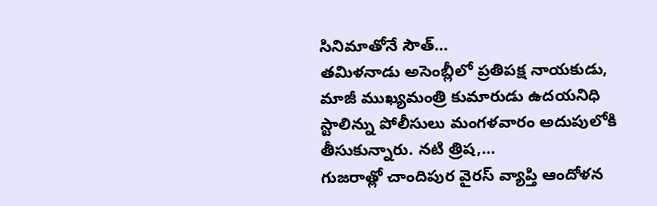సినిమాతోనే సౌత్…
తమిళనాడు అసెంబ్లీలో ప్రతిపక్ష నాయకుడు, మాజీ ముఖ్యమంత్రి కుమారుడు ఉదయనిధి స్టాలిన్ను పోలీసులు మంగళవారం అదుపులోకి తీసుకున్నారు. నటి త్రిష,…
గుజరాత్లో చాందిపుర వైరస్ వ్యాప్తి ఆందోళన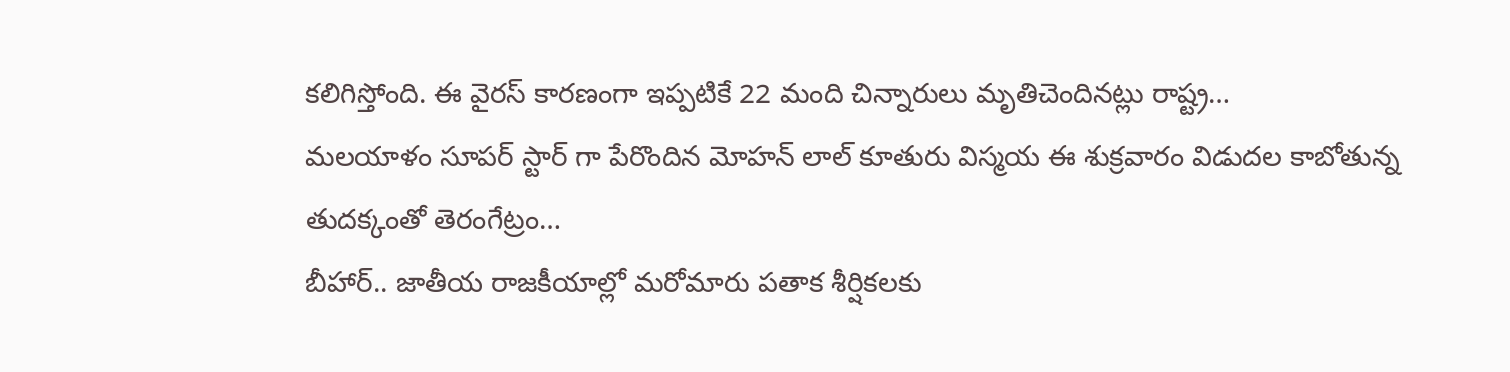కలిగిస్తోంది. ఈ వైరస్ కారణంగా ఇప్పటికే 22 మంది చిన్నారులు మృతిచెందినట్లు రాష్ట్ర…
మలయాళం సూపర్ స్టార్ గా పేరొందిన మోహన్ లాల్ కూతురు విస్మయ ఈ శుక్రవారం విడుదల కాబోతున్న తుదక్కంతో తెరంగేట్రం…
బీహార్.. జాతీయ రాజకీయాల్లో మరోమారు పతాక శీర్షికలకు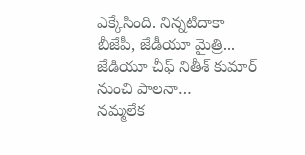ఎక్కేసింది. నిన్నటిదాకా బీజేపీ, జేడీయూ మైత్రి... జేడియూ చీఫ్ నితీశ్ కుమార్ నుంచి పాలనా…
నమ్మలేక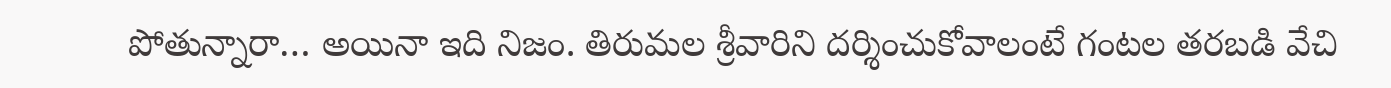పోతున్నారా… అయినా ఇది నిజం. తిరుమల శ్రీవారిని దర్శించుకోవాలంటే గంటల తరబడి వేచి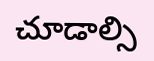చూడాల్సి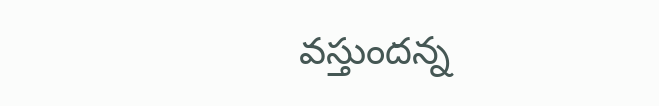వస్తుందన్న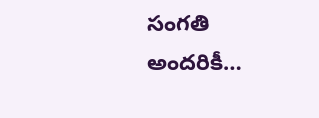సంగతి అందరికీ…